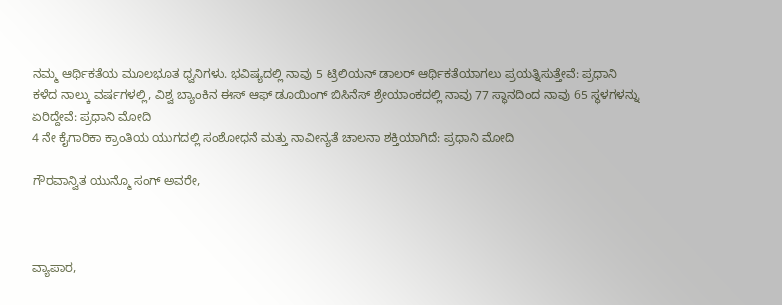ನಮ್ಮ ಆರ್ಥಿಕತೆಯ ಮೂಲಭೂತ ಧ್ವನಿಗಳು. ಭವಿಷ್ಯದಲ್ಲಿ ನಾವು 5 ಟ್ರಿಲಿಯನ್ ಡಾಲರ್ ಆರ್ಥಿಕತೆಯಾಗಲು ಪ್ರಯತ್ನಿಸುತ್ತೇವೆ: ಪ್ರಧಾನಿ
ಕಳೆದ ನಾಲ್ಕು ವರ್ಷಗಳಲ್ಲಿ, ವಿಶ್ವ ಬ್ಯಾಂಕಿನ ಈಸ್ ಆಫ್ ಡೂಯಿಂಗ್ ಬಿಸಿನೆಸ್ ಶ್ರೇಯಾಂಕದಲ್ಲಿ ನಾವು 77 ಸ್ಥಾನದಿಂದ ನಾವು 65 ಸ್ಥಳಗಳನ್ನು ಏರಿದ್ದೇವೆ: ಪ್ರಧಾನಿ ಮೋದಿ
4 ನೇ ಕೈಗಾರಿಕಾ ಕ್ರಾಂತಿಯ ಯುಗದಲ್ಲಿ ಸಂಶೋಧನೆ ಮತ್ತು ನಾವೀನ್ಯತೆ ಚಾಲನಾ ಶಕ್ತಿಯಾಗಿದೆ: ಪ್ರಧಾನಿ ಮೋದಿ

ಗೌರವಾನ್ವಿತ ಯುನ್ಮೊ ಸಂಗ್‌ ಅವರೇ,



ವ್ಯಾಪಾರ,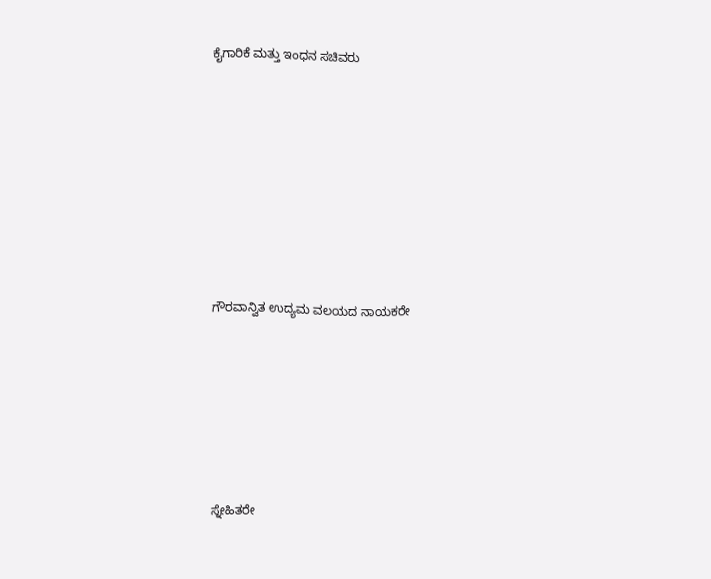ಕೈಗಾರಿಕೆ ಮತ್ತು ಇಂಧನ ಸಚಿವರು









ಗೌರವಾನ್ವಿತ ಉದ್ಯಮ ವಲಯದ ನಾಯಕರೇ







ಸ್ನೇಹಿತರೇ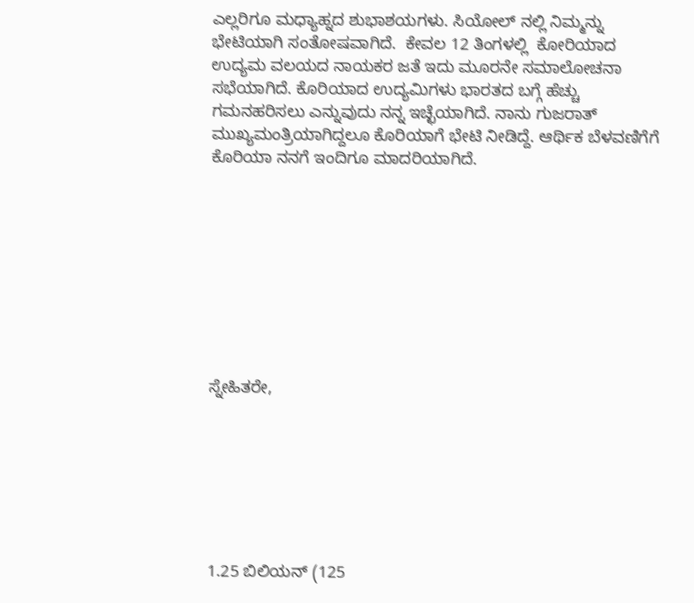ಎಲ್ಲರಿಗೂ ಮಧ್ಯಾಹ್ನದ ಶುಭಾಶಯಗಳು. ಸಿಯೋಲ್ ನಲ್ಲಿ ನಿಮ್ಮನ್ನು ಭೇಟಿಯಾಗಿ ಸಂತೋಷವಾಗಿದೆ.  ಕೇವಲ 12 ತಿಂಗಳಲ್ಲಿ  ಕೋರಿಯಾದ ಉದ್ಯಮ ವಲಯದ ನಾಯಕರ ಜತೆ ಇದು ಮೂರನೇ ಸಮಾಲೋಚನಾ ಸಭೆಯಾಗಿದೆ. ಕೊರಿಯಾದ ಉದ್ಯಮಿಗಳು ಭಾರತದ ಬಗ್ಗೆ ಹೆಚ್ಚು ಗಮನಹರಿಸಲು ಎನ್ನುವುದು ನನ್ನ ಇಚ್ಛೆಯಾಗಿದೆ. ನಾನು ಗುಜರಾತ್‌ ಮುಖ್ಯಮಂತ್ರಿಯಾಗಿದ್ದಲೂ ಕೊರಿಯಾಗೆ ಭೇಟಿ ನೀಡಿದ್ದೆ. ಆರ್ಥಿಕ ಬೆಳವಣಿಗೆಗೆ ಕೊರಿಯಾ ನನಗೆ ಇಂದಿಗೂ ಮಾದರಿಯಾಗಿದೆ.









ಸ್ನೇಹಿತರೇ,







1.25 ಬಿಲಿಯನ್‌ (125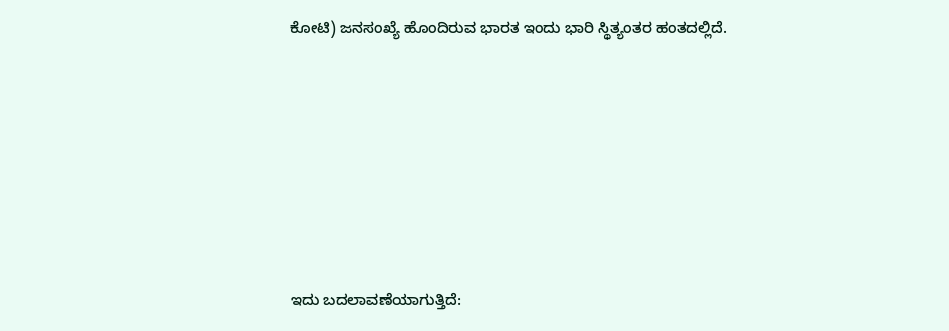ಕೋಟಿ) ಜನಸಂಖ್ಯೆ ಹೊಂದಿರುವ ಭಾರತ ಇಂದು ಭಾರಿ ಸ್ಥಿತ್ಯಂತರ ಹಂತದಲ್ಲಿದೆ.







ಇದು ಬದಲಾವಣೆಯಾಗುತ್ತಿದೆ: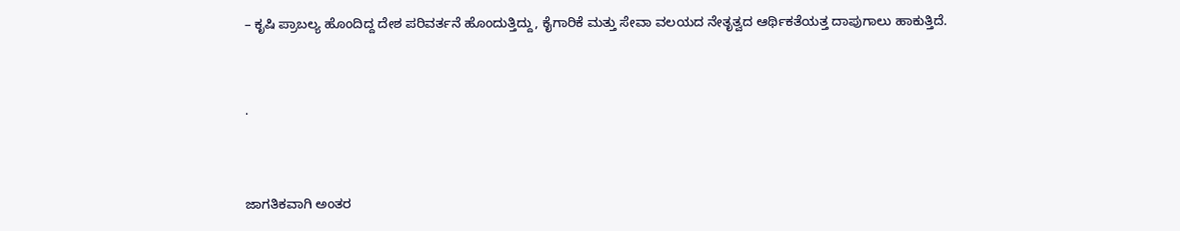– ಕೃಷಿ ಪ್ರಾಬಲ್ಯ ಹೊಂದಿದ್ದ ದೇಶ ಪರಿವರ್ತನೆ ಹೊಂದುತ್ತಿದ್ದು, ಕೈಗಾರಿಕೆ ಮತ್ತು ಸೇವಾ ವಲಯದ ನೇತೃತ್ವದ ಆರ್ಥಿಕತೆಯತ್ತ ದಾಪುಗಾಲು ಹಾಕುತ್ತಿದೆ.



·



ಜಾಗತಿಕವಾಗಿ ಅಂತರ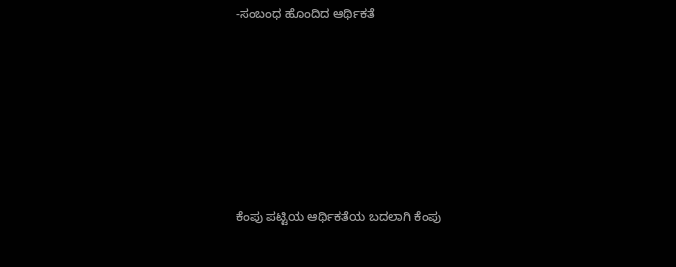-ಸಂಬಂಧ ಹೊಂದಿದ ಆರ್ಥಿಕತೆ







ಕೆಂಪು ಪಟ್ಟಿಯ ಆರ್ಥಿಕತೆಯ ಬದಲಾಗಿ ಕೆಂಪು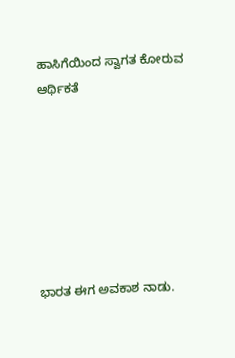ಹಾಸಿಗೆಯಿಂದ ಸ್ವಾಗತ ಕೋರುವ ಆರ್ಥಿಕತೆ







ಭಾರತ ಈಗ ಅವಕಾಶ ನಾಡು.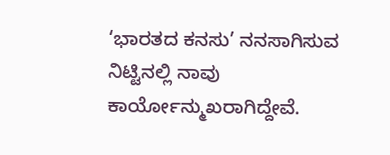‘ಭಾರತದ ಕನಸು’ ನನಸಾಗಿಸುವ ನಿಟ್ಟಿನಲ್ಲಿ ನಾವು ಕಾರ್ಯೋನ್ಮುಖರಾಗಿದ್ದೇವೆ.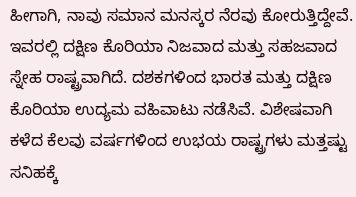ಹೀಗಾಗಿ, ನಾವು ಸಮಾನ ಮನಸ್ಕರ ನೆರವು ಕೋರುತ್ತಿದ್ದೇವೆ. ಇವರಲ್ಲಿ ದಕ್ಷಿಣ ಕೊರಿಯಾ ನಿಜವಾದ ಮತ್ತು ಸಹಜವಾದ ಸ್ನೇಹ ರಾಷ್ಟ್ರವಾಗಿದೆ. ದಶಕಗಳಿಂದ ಭಾರತ ಮತ್ತು ದಕ್ಷಿಣ ಕೊರಿಯಾ ಉದ್ಯಮ ವಹಿವಾಟು ನಡೆಸಿವೆ. ವಿಶೇಷವಾಗಿ ಕಳೆದ ಕೆಲವು ವರ್ಷಗಳಿಂದ ಉಭಯ ರಾಷ್ಟ್ರಗಳು ಮತ್ತಷ್ಟು ಸನಿಹಕ್ಕೆ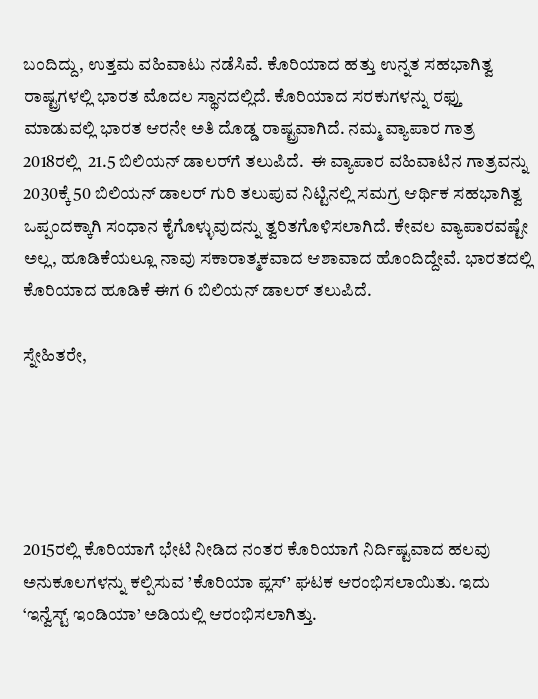ಬಂದಿದ್ದು, ಉತ್ತಮ ವಹಿವಾಟು ನಡೆಸಿವೆ. ಕೊರಿಯಾದ ಹತ್ತು ಉನ್ನತ ಸಹಭಾಗಿತ್ವ ರಾಷ್ಟ್ರಗಳಲ್ಲಿ ಭಾರತ ಮೊದಲ ಸ್ಥಾನದಲ್ಲಿದೆ. ಕೊರಿಯಾದ ಸರಕುಗಳನ್ನು ರಫ್ತು ಮಾಡುವಲ್ಲಿ ಭಾರತ ಆರನೇ ಅತಿ ದೊಡ್ಡ ರಾಷ್ಟ್ರವಾಗಿದೆ. ನಮ್ಮ ವ್ಯಾಪಾರ ಗಾತ್ರ 2018ರಲ್ಲಿ  21.5 ಬಿಲಿಯನ್‌ ಡಾಲರ್‌ಗೆ ತಲುಪಿದೆ.  ಈ ವ್ಯಾಪಾರ ವಹಿವಾಟಿನ ಗಾತ್ರವನ್ನು 2030ಕ್ಕೆ 50 ಬಿಲಿಯನ್‌ ಡಾಲರ್‌ ಗುರಿ ತಲುಪುವ ನಿಟ್ಟಿನಲ್ಲಿ ಸಮಗ್ರ ಆರ್ಥಿಕ ಸಹಭಾಗಿತ್ವ ಒಪ್ಪಂದಕ್ಕಾಗಿ ಸಂಧಾನ ಕೈಗೊಳ್ಳುವುದನ್ನು ತ್ವರಿತಗೊಳಿಸಲಾಗಿದೆ. ಕೇವಲ ವ್ಯಾಪಾರವಷ್ಟೇ ಅಲ್ಲ, ಹೂಡಿಕೆಯಲ್ಲೂ ನಾವು ಸಕಾರಾತ್ಮಕವಾದ ಆಶಾವಾದ ಹೊಂದಿದ್ದೇವೆ. ಭಾರತದಲ್ಲಿ ಕೊರಿಯಾದ ಹೂಡಿಕೆ ಈಗ 6 ಬಿಲಿಯನ್‌ ಡಾಲರ್‌ ತಲುಪಿದೆ.

ಸ್ನೇಹಿತರೇ,





2015ರಲ್ಲಿ ಕೊರಿಯಾಗೆ ಭೇಟಿ ನೀಡಿದ ನಂತರ ಕೊರಿಯಾಗೆ ನಿರ್ದಿಷ್ಟವಾದ ಹಲವು ಅನುಕೂಲಗಳನ್ನು ಕಲ್ಪಿಸುವ ’ಕೊರಿಯಾ ಪ್ಲಸ್‌’ ಘಟಕ ಆರಂಭಿಸಲಾಯಿತು. ಇದು ‘ಇನ್ವೆಸ್ಟ್‌ ಇಂಡಿಯಾ’ ಅಡಿಯಲ್ಲಿ ಆರಂಭಿಸಲಾಗಿತ್ತು.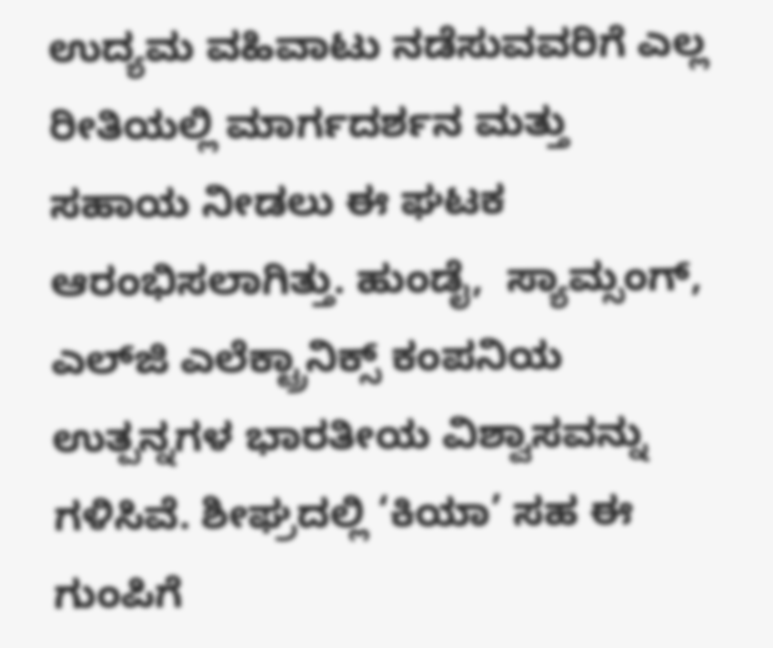ಉದ್ಯಮ ವಹಿವಾಟು ನಡೆಸುವವರಿಗೆ ಎಲ್ಲ ರೀತಿಯಲ್ಲಿ ಮಾರ್ಗದರ್ಶನ ಮತ್ತು ಸಹಾಯ ನೀಡಲು ಈ ಘಟಕ ಆರಂಭಿಸಲಾಗಿತ್ತು. ಹುಂಡೈ,  ಸ್ಯಾಮ್ಸಂಗ್‌, ಎಲ್‌ಜಿ ಎಲೆಕ್ಟ್ರಾನಿಕ್ಸ್‌ ಕಂಪನಿಯ ಉತ್ಪನ್ನಗಳ ಭಾರತೀಯ ವಿಶ್ವಾಸವನ್ನು ಗಳಿಸಿವೆ. ಶೀಘ್ರದಲ್ಲಿ ‘ಕಿಯಾ’ ಸಹ ಈ ಗುಂಪಿಗೆ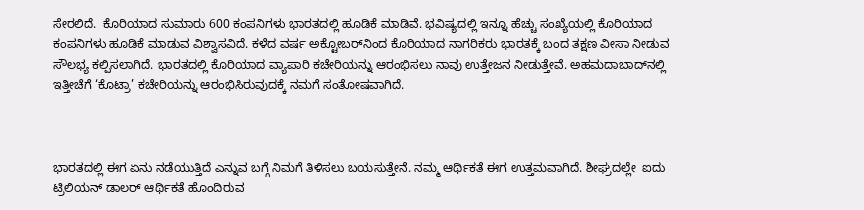ಸೇರಲಿದೆ.  ಕೊರಿಯಾದ ಸುಮಾರು 600 ಕಂಪನಿಗಳು ಭಾರತದಲ್ಲಿ ಹೂಡಿಕೆ ಮಾಡಿವೆ. ಭವಿಷ್ಯದಲ್ಲಿ ಇನ್ನೂ ಹೆಚ್ಚು ಸಂಖ್ಯೆಯಲ್ಲಿ ಕೊರಿಯಾದ ಕಂಪನಿಗಳು ಹೂಡಿಕೆ ಮಾಡುವ ವಿಶ್ವಾಸವಿದೆ. ಕಳೆದ ವರ್ಷ ಅಕ್ಟೋಬರ್‌ನಿಂದ ಕೊರಿಯಾದ ನಾಗರಿಕರು ಭಾರತಕ್ಕೆ ಬಂದ ತಕ್ಷಣ ವೀಸಾ ನೀಡುವ ಸೌಲಭ್ಯ ಕಲ್ಪಿಸಲಾಗಿದೆ. ಭಾರತದಲ್ಲಿ ಕೊರಿಯಾದ ವ್ಯಾಪಾರಿ ಕಚೇರಿಯನ್ನು ಆರಂಭಿಸಲು ನಾವು ಉತ್ತೇಜನ ನೀಡುತ್ತೇವೆ. ಅಹಮದಾಬಾದ್‌ನಲ್ಲಿ ಇತ್ತೀಚೆಗೆ ‘ಕೊಟ್ರಾ’ ಕಚೇರಿಯನ್ನು ಆರಂಭಿಸಿರುವುದಕ್ಕೆ ನಮಗೆ ಸಂತೋಷವಾಗಿದೆ.



ಭಾರತದಲ್ಲಿ ಈಗ ಏನು ನಡೆಯುತ್ತಿದೆ ಎನ್ನುವ ಬಗ್ಗೆ ನಿಮಗೆ ತಿಳಿಸಲು ಬಯಸುತ್ತೇನೆ. ನಮ್ಮ ಆರ್ಥಿಕತೆ ಈಗ ಉತ್ತಮವಾಗಿದೆ. ಶೀಘ್ರದಲ್ಲೇ  ಐದು ಟ್ರಿಲಿಯನ್‌ ಡಾಲರ್ ಆರ್ಥಿಕತೆ ಹೊಂದಿರುವ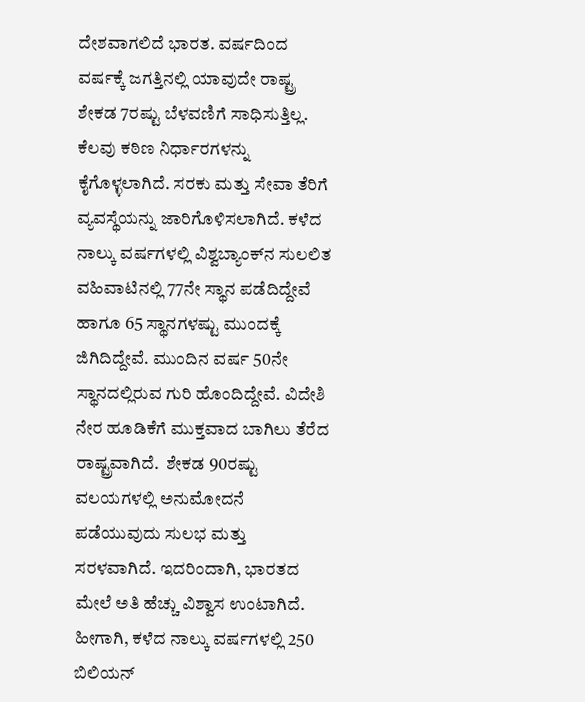ದೇಶವಾಗಲಿದೆ ಭಾರತ. ವರ್ಷದಿಂದ ವರ್ಷಕ್ಕೆ ಜಗತ್ತಿನಲ್ಲಿ ಯಾವುದೇ ರಾಷ್ಟ್ರ ಶೇಕಡ 7ರಷ್ಟು ಬೆಳವಣಿಗೆ ಸಾಧಿಸುತ್ತಿಲ್ಲ. ಕೆಲವು ಕಠಿಣ ನಿರ್ಧಾರಗಳನ್ನು ಕೈಗೊಳ್ಳಲಾಗಿದೆ. ಸರಕು ಮತ್ತು ಸೇವಾ ತೆರಿಗೆ ವ್ಯವಸ್ಥೆಯನ್ನು ಜಾರಿಗೊಳಿಸಲಾಗಿದೆ. ಕಳೆದ ನಾಲ್ಕು ವರ್ಷಗಳಲ್ಲಿ ವಿಶ್ವಬ್ಯಾಂಕ್‌ನ ಸುಲಲಿತ ವಹಿವಾಟಿನಲ್ಲಿ 77ನೇ ಸ್ಥಾನ ಪಡೆದಿದ್ದೇವೆ ಹಾಗೂ 65 ಸ್ಥಾನಗಳಷ್ಟು ಮುಂದಕ್ಕೆ ಜಿಗಿದಿದ್ದೇವೆ. ಮುಂದಿನ ವರ್ಷ 50ನೇ ಸ್ಥಾನದಲ್ಲಿರುವ ಗುರಿ ಹೊಂದಿದ್ದೇವೆ. ವಿದೇಶಿ ನೇರ ಹೂಡಿಕೆಗೆ ಮುಕ್ತವಾದ ಬಾಗಿಲು ತೆರೆದ ರಾಷ್ಟ್ರವಾಗಿದೆ.  ಶೇಕಡ 90ರಷ್ಟು ವಲಯಗಳಲ್ಲಿ ಅನುಮೋದನೆ ಪಡೆಯುವುದು ಸುಲಭ ಮತ್ತು ಸರಳವಾಗಿದೆ. ಇದರಿಂದಾಗಿ, ಭಾರತದ ಮೇಲೆ ಅತಿ ಹೆಚ್ಚು ವಿಶ್ವಾಸ ಉಂಟಾಗಿದೆ. ಹೀಗಾಗಿ, ಕಳೆದ ನಾಲ್ಕು ವರ್ಷಗಳಲ್ಲಿ 250 ಬಿಲಿಯನ್‌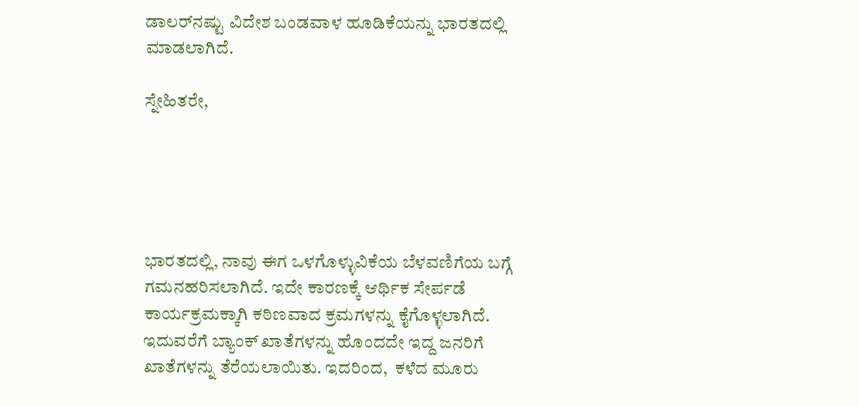ಡಾಲರ್‌ನಷ್ಟು ವಿದೇಶ ಬಂಡವಾಳ ಹೂಡಿಕೆಯನ್ನು ಭಾರತದಲ್ಲಿ ಮಾಡಲಾಗಿದೆ.

ಸ್ನೇಹಿತರೇ,





ಭಾರತದಲ್ಲಿ, ನಾವು ಈಗ ಒಳಗೊಳ್ಳುವಿಕೆಯ ಬೆಳವಣಿಗೆಯ ಬಗ್ಗೆ ಗಮನಹರಿಸಲಾಗಿದೆ. ಇದೇ ಕಾರಣಕ್ಕೆ ಆರ್ಥಿಕ ಸೇರ್ಪಡೆ ಕಾರ್ಯಕ್ರಮಕ್ಕಾಗಿ ಕಠಿಣವಾದ ಕ್ರಮಗಳನ್ನು ಕೈಗೊಳ್ಳಲಾಗಿದೆ.  ಇದುವರೆಗೆ ಬ್ಯಾಂಕ್‌ ಖಾತೆಗಳನ್ನು ಹೊಂದದೇ ಇದ್ದ ಜನರಿಗೆ ಖಾತೆಗಳನ್ನು ತೆರೆಯಲಾಯಿತು. ಇದರಿಂದ,  ಕಳೆದ ಮೂರು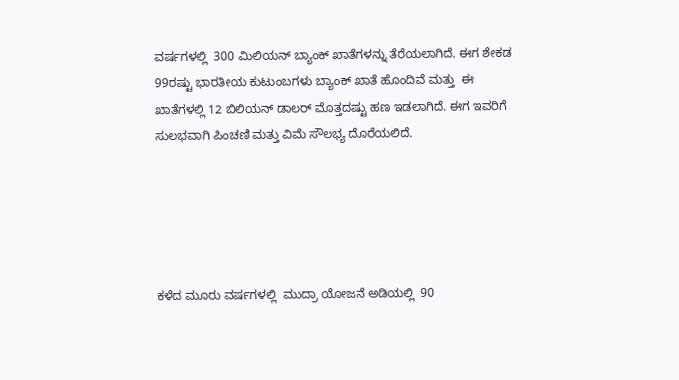ವರ್ಷಗಳಲ್ಲಿ  300 ಮಿಲಿಯನ್‌ ಬ್ಯಾಂಕ್‌ ಖಾತೆಗಳನ್ನು ತೆರೆಯಲಾಗಿದೆ. ಈಗ ಶೇಕಡ 99ರಷ್ಟು ಭಾರತೀಯ ಕುಟುಂಬಗಳು ಬ್ಯಾಂಕ್‌ ಖಾತೆ ಹೊಂದಿವೆ ಮತ್ತು  ಈ ಖಾತೆಗಳಲ್ಲಿ 12 ಬಿಲಿಯನ್‌ ಡಾಲರ್‌ ಮೊತ್ತದಷ್ಟು ಹಣ ಇಡಲಾಗಿದೆ. ಈಗ ಇವರಿಗೆ ಸುಲಭವಾಗಿ ಪಿಂಚಣಿ ಮತ್ತು ವಿಮೆ ಸೌಲಭ್ಯ ದೊರೆಯಲಿದೆ.





ಕಳೆದ ಮೂರು ವರ್ಷಗಳಲ್ಲಿ  ಮುದ್ರಾ ಯೋಜನೆ ಅಡಿಯಲ್ಲಿ  90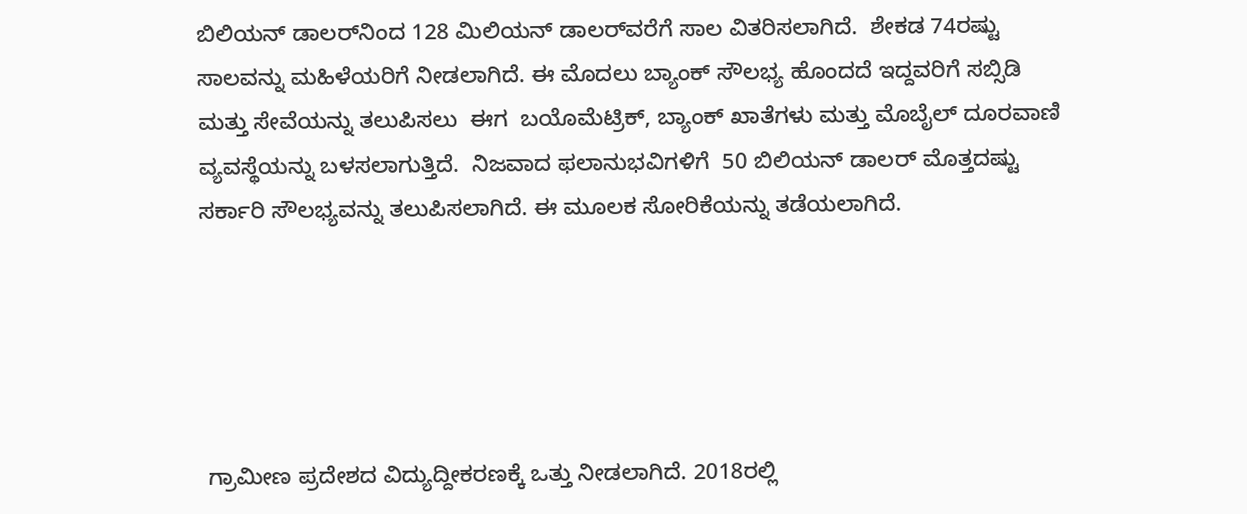ಬಿಲಿಯನ್‌ ಡಾಲರ್‌ನಿಂದ 128 ಮಿಲಿಯನ್‌ ಡಾಲರ್‌ವರೆಗೆ ಸಾಲ ವಿತರಿಸಲಾಗಿದೆ.  ಶೇಕಡ 74ರಷ್ಟು ಸಾಲವನ್ನು ಮಹಿಳೆಯರಿಗೆ ನೀಡಲಾಗಿದೆ. ಈ ಮೊದಲು ಬ್ಯಾಂಕ್‌ ಸೌಲಭ್ಯ ಹೊಂದದೆ ಇದ್ದವರಿಗೆ ಸಬ್ಸಿಡಿ ಮತ್ತು ಸೇವೆಯನ್ನು ತಲುಪಿಸಲು  ಈಗ  ಬಯೊಮೆಟ್ರಿಕ್‌, ಬ್ಯಾಂಕ್‌ ಖಾತೆಗಳು ಮತ್ತು ಮೊಬೈಲ್‌ ದೂರವಾಣಿ ವ್ಯವಸ್ಥೆಯನ್ನು ಬಳಸಲಾಗುತ್ತಿದೆ.  ನಿಜವಾದ ಫಲಾನುಭವಿಗಳಿಗೆ  50 ಬಿಲಿಯನ್‌ ಡಾಲರ್ ಮೊತ್ತದಷ್ಟು ಸರ್ಕಾರಿ ಸೌಲಭ್ಯವನ್ನು ತಲುಪಿಸಲಾಗಿದೆ. ಈ ಮೂಲಕ ಸೋರಿಕೆಯನ್ನು ತಡೆಯಲಾಗಿದೆ.





 ಗ್ರಾಮೀಣ ಪ್ರದೇಶದ ವಿದ್ಯುದ್ದೀಕರಣಕ್ಕೆ ಒತ್ತು ನೀಡಲಾಗಿದೆ. 2018ರಲ್ಲಿ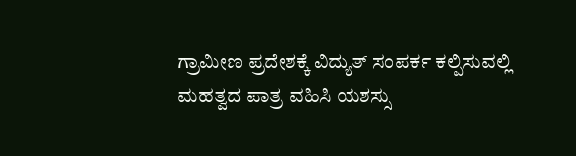ಗ್ರಾಮೀಣ ಪ್ರದೇಶಕ್ಕೆ ವಿದ್ಯುತ್‌ ಸಂಪರ್ಕ ಕಲ್ಪಿಸುವಲ್ಲಿ ಮಹತ್ವದ ಪಾತ್ರ ವಹಿಸಿ ಯಶಸ್ಸು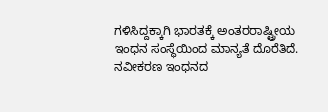ಗಳಿಸಿದ್ದಕ್ಕಾಗಿ ಭಾರತಕ್ಕೆ ಅಂತರರಾಷ್ಟ್ರೀಯ ಇಂಧನ ಸಂಸ್ಥೆಯಿಂದ ಮಾನ್ಯತೆ ದೊರೆತಿದೆ.  ನವೀಕರಣ ಇಂಧನದ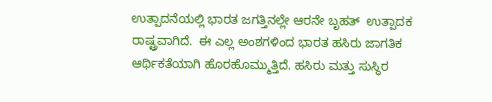ಉತ್ಪಾದನೆಯಲ್ಲಿ ಭಾರತ ಜಗತ್ತಿನಲ್ಲೇ ಆರನೇ ಬೃಹತ್  ಉತ್ಪಾದಕ ರಾಷ್ಟ್ರವಾಗಿದೆ.  ಈ ಎಲ್ಲ ಅಂಶಗಳಿಂದ ಭಾರತ ಹಸಿರು ಜಾಗತಿಕ ಆರ್ಥಿಕತೆಯಾಗಿ ಹೊರಹೊಮ್ಮುತ್ತಿದೆ. ಹಸಿರು ಮತ್ತು ಸುಸ್ಥಿರ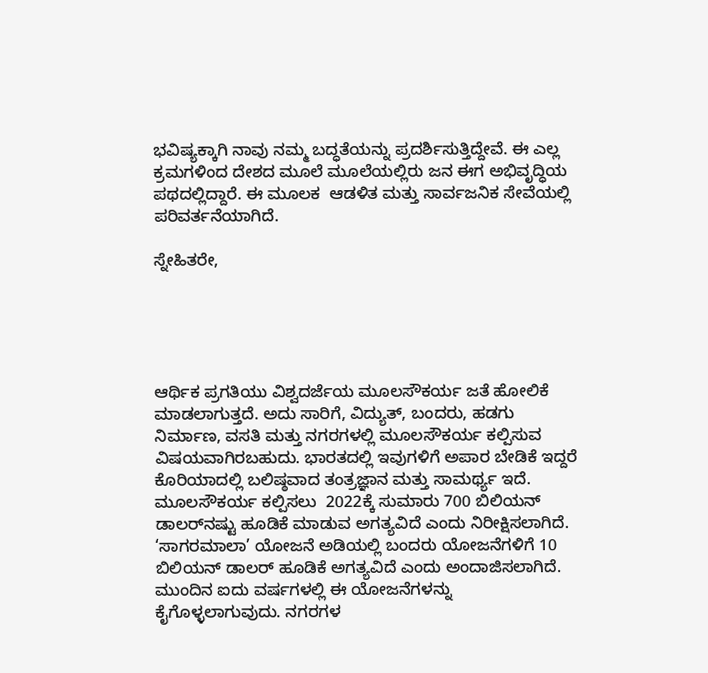ಭವಿಷ್ಯಕ್ಕಾಗಿ ನಾವು ನಮ್ಮ ಬದ್ಧತೆಯನ್ನು ಪ್ರದರ್ಶಿಸುತ್ತಿದ್ದೇವೆ. ಈ ಎಲ್ಲ ಕ್ರಮಗಳಿಂದ ದೇಶದ ಮೂಲೆ ಮೂಲೆಯಲ್ಲಿರು ಜನ ಈಗ ಅಭಿವೃದ್ಧಿಯ ಪಥದಲ್ಲಿದ್ದಾರೆ. ಈ ಮೂಲಕ  ಆಡಳಿತ ಮತ್ತು ಸಾರ್ವಜನಿಕ ಸೇವೆಯಲ್ಲಿ ಪರಿವರ್ತನೆಯಾಗಿದೆ.

ಸ್ನೇಹಿತರೇ,





ಆರ್ಥಿಕ ಪ್ರಗತಿಯು ವಿಶ್ವದರ್ಜೆಯ ಮೂಲಸೌಕರ್ಯ ಜತೆ ಹೋಲಿಕೆ ಮಾಡಲಾಗುತ್ತದೆ. ಅದು ಸಾರಿಗೆ, ವಿದ್ಯುತ್‌, ಬಂದರು, ಹಡಗು ನಿರ್ಮಾಣ, ವಸತಿ ಮತ್ತು ನಗರಗಳಲ್ಲಿ ಮೂಲಸೌಕರ್ಯ ಕಲ್ಪಿಸುವ ವಿಷಯವಾಗಿರಬಹುದು. ಭಾರತದಲ್ಲಿ ಇವುಗಳಿಗೆ ಅಪಾರ ಬೇಡಿಕೆ ಇದ್ದರೆ ಕೊರಿಯಾದಲ್ಲಿ ಬಲಿಷ್ಠವಾದ ತಂತ್ರಜ್ಞಾನ ಮತ್ತು ಸಾಮರ್ಥ್ಯ ಇದೆ.  ಮೂಲಸೌಕರ್ಯ ಕಲ್ಪಿಸಲು  2022ಕ್ಕೆ ಸುಮಾರು 700 ಬಿಲಿಯನ್‌ ಡಾಲರ್‌ನಷ್ಟು ಹೂಡಿಕೆ ಮಾಡುವ ಅಗತ್ಯವಿದೆ ಎಂದು ನಿರೀಕ್ಷಿಸಲಾಗಿದೆ. ‘ಸಾಗರಮಾಲಾ’ ಯೋಜನೆ ಅಡಿಯಲ್ಲಿ ಬಂದರು ಯೋಜನೆಗಳಿಗೆ 10 ಬಿಲಿಯನ್‌ ಡಾಲರ್‌ ಹೂಡಿಕೆ ಅಗತ್ಯವಿದೆ ಎಂದು ಅಂದಾಜಿಸಲಾಗಿದೆ. ಮುಂದಿನ ಐದು ವರ್ಷಗಳಲ್ಲಿ ಈ ಯೋಜನೆಗಳನ್ನು ಕೈಗೊಳ್ಳಲಾಗುವುದು. ನಗರಗಳ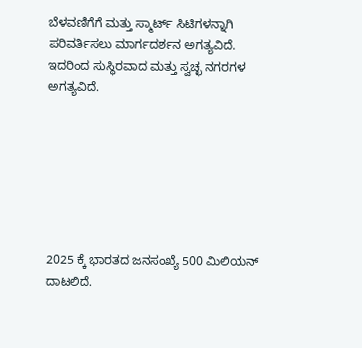ಬೆಳವಣಿಗೆಗೆ ಮತ್ತು ಸ್ಮಾರ್ಟ್‌ ಸಿಟಿಗಳನ್ನಾಗಿ ಪರಿವರ್ತಿಸಲು ಮಾರ್ಗದರ್ಶನ ಅಗತ್ಯವಿದೆ. ಇದರಿಂದ ಸುಸ್ಥಿರವಾದ ಮತ್ತು ಸ್ವಚ್ಛ ನಗರಗಳ ಅಗತ್ಯವಿದೆ.







2025 ಕ್ಕೆ ಭಾರತದ ಜನಸಂಖ್ಯೆ 500 ಮಿಲಿಯನ್‌ ದಾಟಲಿದೆ.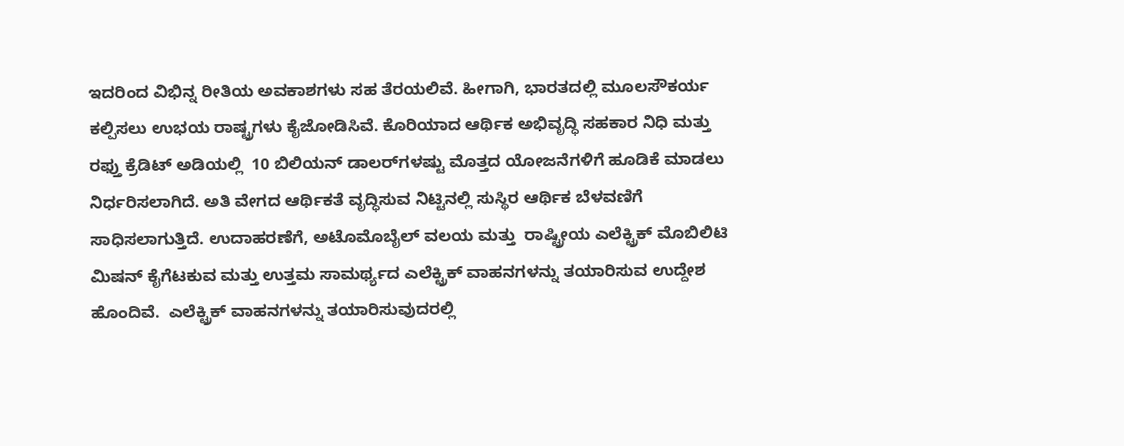ಇದರಿಂದ ವಿಭಿನ್ನ ರೀತಿಯ ಅವಕಾಶಗಳು ಸಹ ತೆರಯಲಿವೆ. ಹೀಗಾಗಿ, ಭಾರತದಲ್ಲಿ ಮೂಲಸೌಕರ್ಯ ಕಲ್ಪಿಸಲು ಉಭಯ ರಾಷ್ಟ್ರಗಳು ಕೈಜೋಡಿಸಿವೆ. ಕೊರಿಯಾದ ಆರ್ಥಿಕ ಅಭಿವೃದ್ಧಿ ಸಹಕಾರ ನಿಧಿ ಮತ್ತು ರಫ್ತು ಕ್ರೆಡಿಟ್‌ ಅಡಿಯಲ್ಲಿ  10 ಬಿಲಿಯನ್‌ ಡಾಲರ್‌ಗಳಷ್ಟು ಮೊತ್ತದ ಯೋಜನೆಗಳಿಗೆ ಹೂಡಿಕೆ ಮಾಡಲು ನಿರ್ಧರಿಸಲಾಗಿದೆ. ಅತಿ ವೇಗದ ಆರ್ಥಿಕತೆ ವೃದ್ಧಿಸುವ ನಿಟ್ಟಿನಲ್ಲಿ ಸುಸ್ಥಿರ ಆರ್ಥಿಕ ಬೆಳವಣಿಗೆ ಸಾಧಿಸಲಾಗುತ್ತಿದೆ. ಉದಾಹರಣೆಗೆ, ಅಟೊಮೊಬೈಲ್‌ ವಲಯ ಮತ್ತು  ರಾಷ್ಟ್ರೀಯ ಎಲೆಕ್ಟ್ರಿಕ್‌ ಮೊಬಿಲಿಟಿ ಮಿಷನ್‌ ಕೈಗೆಟಕುವ ಮತ್ತು ಉತ್ತಮ ಸಾಮರ್ಥ್ಯದ ಎಲೆಕ್ಟ್ರಿಕ್‌ ವಾಹನಗಳನ್ನು ತಯಾರಿಸುವ ಉದ್ದೇಶ ಹೊಂದಿವೆ.  ಎಲೆಕ್ಟ್ರಿಕ್‌ ವಾಹನಗಳನ್ನು ತಯಾರಿಸುವುದರಲ್ಲಿ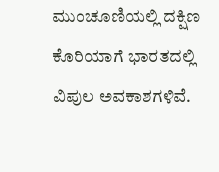ಮುಂಚೂಣಿಯಲ್ಲಿ ದಕ್ಷಿಣ ಕೊರಿಯಾಗೆ ಭಾರತದಲ್ಲಿ ವಿಪುಲ ಅವಕಾಶಗಳಿವೆ.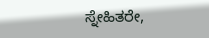ಸ್ನೇಹಿತರೇ,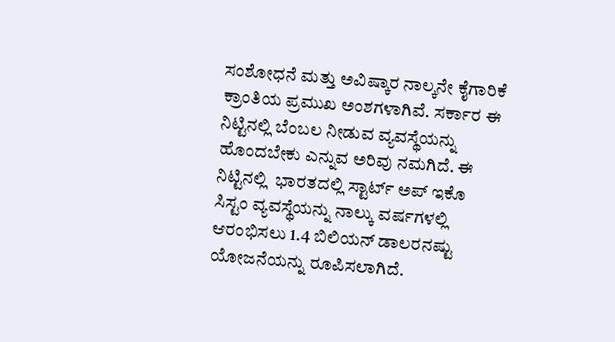ಸಂಶೋಧನೆ ಮತ್ತು ಅವಿಷ್ಕಾರ ನಾಲ್ಕನೇ ಕೈಗಾರಿಕೆ ಕ್ರಾಂತಿಯ ಪ್ರಮುಖ ಅಂಶಗಳಾಗಿವೆ. ಸರ್ಕಾರ ಈ ನಿಟ್ಟಿನಲ್ಲಿ ಬೆಂಬಲ ನೀಡುವ ವ್ಯವಸ್ಥೆಯನ್ನು ಹೊಂದಬೇಕು ಎನ್ನುವ ಅರಿವು ನಮಗಿದೆ. ಈ ನಿಟ್ಟಿನಲ್ಲಿ  ಭಾರತದಲ್ಲಿ ಸ್ಟಾರ್ಟ್‌ ಅಪ್‌ ಇಕೊ ಸಿಸ್ಟಂ ವ್ಯವಸ್ಥೆಯನ್ನು ನಾಲ್ಕು ವರ್ಷಗಳಲ್ಲಿ ಆರಂಭಿಸಲು 1.4 ಬಿಲಿಯನ್‌ ಡಾಲರನಷ್ಟು ಯೋಜನೆಯನ್ನು ರೂಪಿಸಲಾಗಿದೆ.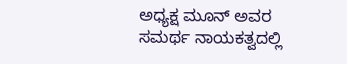ಅಧ್ಯಕ್ಷ ಮೂನ್‌ ಅವರ ಸಮರ್ಥ ನಾಯಕತ್ವದಲ್ಲಿ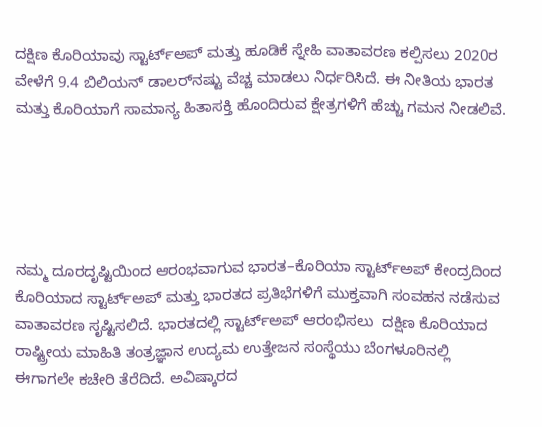ದಕ್ಷಿಣ ಕೊರಿಯಾವು ಸ್ಟಾರ್ಟ್‌ಅಪ್‌ ಮತ್ತು ಹೂಡಿಕೆ ಸ್ನೇಹಿ ವಾತಾವರಣ ಕಲ್ಪಿಸಲು 2020ರ ವೇಳೆಗೆ 9.4 ಬಿಲಿಯನ್‌ ಡಾಲರ್‌ನಷ್ಟು ವೆಚ್ಚ ಮಾಡಲು ನಿರ್ಧರಿಸಿದೆ. ಈ ನೀತಿಯ ಭಾರತ ಮತ್ತು ಕೊರಿಯಾಗೆ ಸಾಮಾನ್ಯ ಹಿತಾಸಕ್ತಿ ಹೊಂದಿರುವ ಕ್ಷೇತ್ರಗಳಿಗೆ ಹೆಚ್ಚು ಗಮನ ನೀಡಲಿವೆ.





ನಮ್ಮ ದೂರದೃಷ್ಟಿಯಿಂದ ಆರಂಭವಾಗುವ ಭಾರತ–ಕೊರಿಯಾ ಸ್ಟಾರ್ಟ್‌ಅಪ್‌ ಕೇಂದ್ರದಿಂದ  ಕೊರಿಯಾದ ಸ್ಟಾರ್ಟ್‌ಅಪ್‌ ಮತ್ತು ಭಾರತದ ಪ್ರತಿಭೆಗಳಿಗೆ ಮುಕ್ತವಾಗಿ ಸಂವಹನ ನಡೆಸುವ ವಾತಾವರಣ ಸೃಷ್ಟಿಸಲಿದೆ. ಭಾರತದಲ್ಲಿ ಸ್ಟಾರ್ಟ್‌ಅಪ್‌ ಆರಂಭಿಸಲು  ದಕ್ಷಿಣ ಕೊರಿಯಾದ ರಾಷ್ಟ್ರೀಯ ಮಾಹಿತಿ ತಂತ್ರಜ್ಞಾನ ಉದ್ಯಮ ಉತ್ತೇಜನ ಸಂಸ್ಥೆಯು ಬೆಂಗಳೂರಿನಲ್ಲಿ ಈಗಾಗಲೇ ಕಚೇರಿ ತೆರೆದಿದೆ. ಅವಿಷ್ಕಾರದ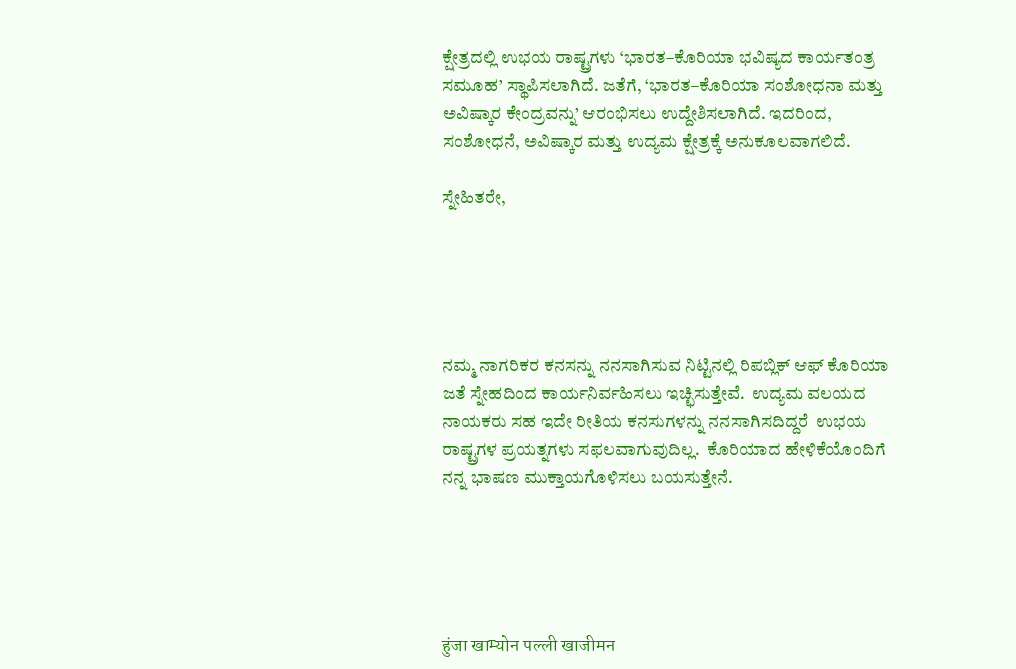ಕ್ಷೇತ್ರದಲ್ಲಿ ಉಭಯ ರಾಷ್ಟ್ರಗಳು ‘ಭಾರತ–ಕೊರಿಯಾ ಭವಿಷ್ಯದ ಕಾರ್ಯತಂತ್ರ ಸಮೂಹ’ ಸ್ಥಾಪಿಸಲಾಗಿದೆ. ಜತೆಗೆ, ‘ಭಾರತ–ಕೊರಿಯಾ ಸಂಶೋಧನಾ ಮತ್ತು ಅವಿಷ್ಕಾರ ಕೇಂದ್ರವನ್ನು’ ಆರಂಭಿಸಲು ಉದ್ದೇಶಿಸಲಾಗಿದೆ. ಇದರಿಂದ, ಸಂಶೋಧನೆ, ಅವಿಷ್ಕಾರ ಮತ್ತು ಉದ್ಯಮ ಕ್ಷೇತ್ರಕ್ಕೆ ಅನುಕೂಲವಾಗಲಿದೆ.

ಸ್ನೇಹಿತರೇ,





ನಮ್ಮ ನಾಗರಿಕರ ಕನಸನ್ನು ನನಸಾಗಿಸುವ ನಿಟ್ಟಿನಲ್ಲಿ ರಿಪಬ್ಲಿಕ್‌ ಆಫ್‌ ಕೊರಿಯಾ ಜತೆ ಸ್ನೇಹದಿಂದ ಕಾರ್ಯನಿರ್ವಹಿಸಲು ಇಚ್ಛಿಸುತ್ತೇವೆ.  ಉದ್ಯಮ ವಲಯದ ನಾಯಕರು ಸಹ ಇದೇ ರೀತಿಯ ಕನಸುಗಳನ್ನು ನನಸಾಗಿಸದಿದ್ದರೆ  ಉಭಯ ರಾಷ್ಟ್ರಗಳ ಪ್ರಯತ್ನಗಳು ಸಫಲವಾಗುವುದಿಲ್ಲ.  ಕೊರಿಯಾದ ಹೇಳಿಕೆಯೊಂದಿಗೆ ನನ್ನ ಭಾಷಣ ಮುಕ್ತಾಯಗೊಳಿಸಲು ಬಯಸುತ್ತೇನೆ.





हुंजा खाम्योन पल्ली खाजीमन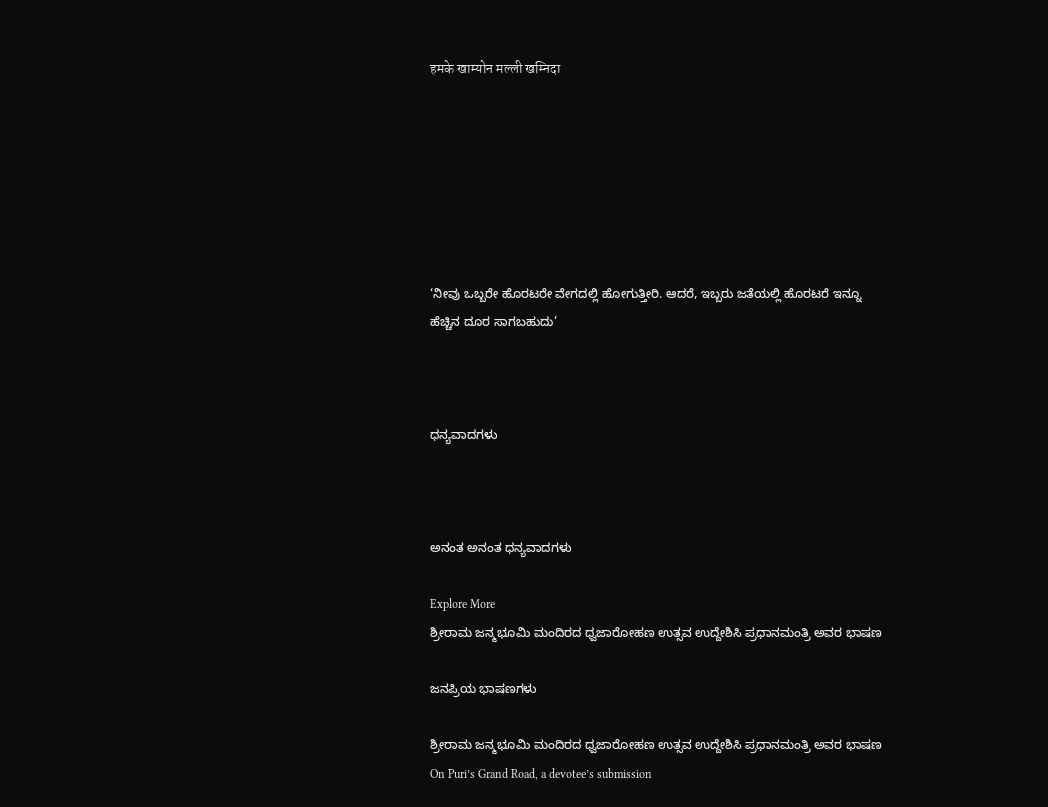हमके खाम्योन मल्ली खम्निदा







‘ನೀವು ಒಬ್ಬರೇ ಹೊರಟರೇ ವೇಗದಲ್ಲಿ ಹೋಗುತ್ತೀರಿ. ಆದರೆ, ಇಬ್ಬರು ಜತೆಯಲ್ಲಿ ಹೊರಟರೆ ಇನ್ನೂ ಹೆಚ್ಚಿನ ದೂರ ಸಾಗಬಹುದು’



ಧನ್ಯವಾದಗಳು



ಅನಂತ ಅನಂತ ಧನ್ಯವಾದಗಳು

Explore More
ಶ್ರೀರಾಮ ಜನ್ಮಭೂಮಿ ಮಂದಿರದ ಧ್ವಜಾರೋಹಣ ಉತ್ಸವ ಉದ್ದೇಶಿಸಿ ಪ್ರಧಾನಮಂತ್ರಿ ಅವರ ಭಾಷಣ

ಜನಪ್ರಿಯ ಭಾಷಣಗಳು

ಶ್ರೀರಾಮ ಜನ್ಮಭೂಮಿ ಮಂದಿರದ ಧ್ವಜಾರೋಹಣ ಉತ್ಸವ ಉದ್ದೇಶಿಸಿ ಪ್ರಧಾನಮಂತ್ರಿ ಅವರ ಭಾಷಣ
On Puri’s Grand Road, a devotee’s submission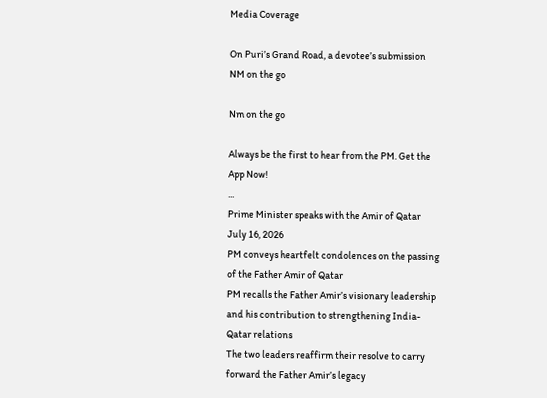Media Coverage

On Puri’s Grand Road, a devotee’s submission
NM on the go

Nm on the go

Always be the first to hear from the PM. Get the App Now!
...
Prime Minister speaks with the Amir of Qatar
July 16, 2026
PM conveys heartfelt condolences on the passing of the Father Amir of Qatar
PM recalls the Father Amir’s visionary leadership and his contribution to strengthening India-Qatar relations
The two leaders reaffirm their resolve to carry forward the Father Amir’s legacy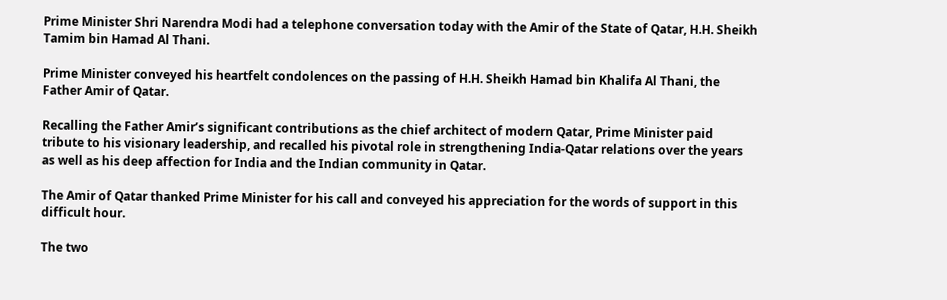Prime Minister Shri Narendra Modi had a telephone conversation today with the Amir of the State of Qatar, H.H. Sheikh Tamim bin Hamad Al Thani.

Prime Minister conveyed his heartfelt condolences on the passing of H.H. Sheikh Hamad bin Khalifa Al Thani, the Father Amir of Qatar.

Recalling the Father Amir’s significant contributions as the chief architect of modern Qatar, Prime Minister paid tribute to his visionary leadership, and recalled his pivotal role in strengthening India-Qatar relations over the years as well as his deep affection for India and the Indian community in Qatar.

The Amir of Qatar thanked Prime Minister for his call and conveyed his appreciation for the words of support in this difficult hour.

The two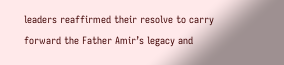leaders reaffirmed their resolve to carry forward the Father Amir’s legacy and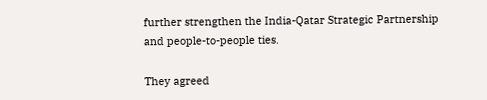further strengthen the India-Qatar Strategic Partnership and people-to-people ties.

They agreed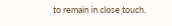to remain in close touch.